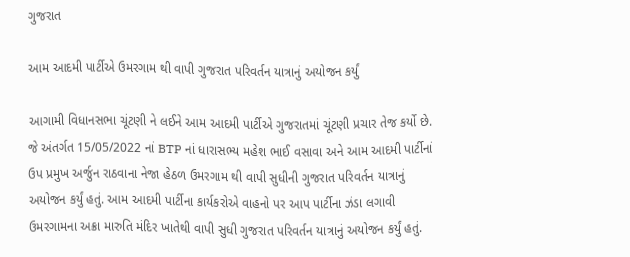ગુજરાત

આમ આદમી પાર્ટીએ ઉમરગામ થી વાપી ગુજરાત પરિવર્તન યાત્રાનું અયોજન કર્યું

આગામી વિધાનસભા ચૂંટણી ને લઈને આમ આદમી પાર્ટીએ ગુજરાતમાં ચૂંટણી પ્રચાર તેજ કર્યો છે. જે અંતર્ગત 15/05/2022 નાં BTP નાં ધારાસભ્ય મહેશ ભાઈ વસાવા અને આમ આદમી પાર્ટીનાં ઉપ પ્રમુખ અર્જુન રાઠવાના નેજા હેઠળ ઉમરગામ થી વાપી સુધીની ગુજરાત પરિવર્તન યાત્રાનું અયોજન કર્યું હતું. આમ આદમી પાર્ટીના કાર્યકરોએ વાહનો પર આપ પાર્ટીના ઝંડા લગાવી ઉમરગામના અક્રા મારુતિ મંદિર ખાતેથી વાપી સુધી ગુજરાત પરિવર્તન યાત્રાનું અયોજન કર્યું હતું.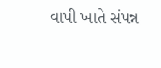વાપી ખાતે સંપન્ન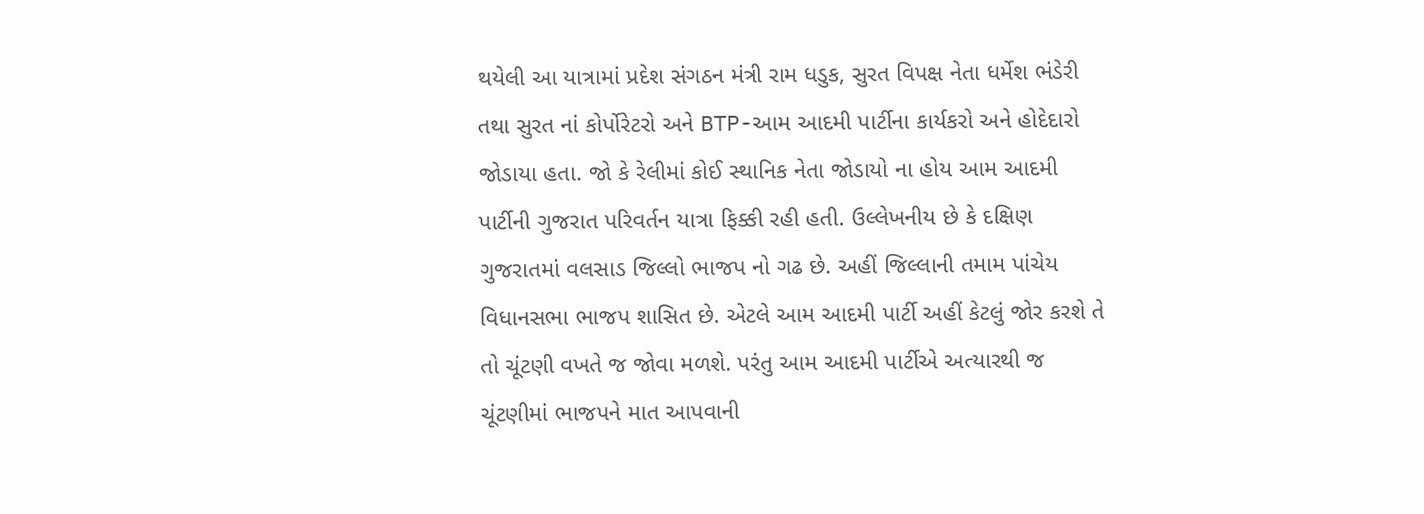થયેલી આ યાત્રામાં પ્રદેશ સંગઠન મંત્રી રામ ધડુક, સુરત વિપક્ષ નેતા ધર્મેશ ભંડેરી તથા સુરત નાં કોર્પોરેટરો અને BTP-આમ આદમી પાર્ટીના કાર્યકરો અને હોદેદારો જોડાયા હતા. જો કે રેલીમાં કોઈ સ્થાનિક નેતા જોડાયો ના હોય આમ આદમી પાર્ટીની ગુજરાત પરિવર્તન યાત્રા ફિક્કી રહી હતી. ઉલ્લેખનીય છે કે દક્ષિણ ગુજરાતમાં વલસાડ જિલ્લો ભાજપ નો ગઢ છે. અહીં જિલ્લાની તમામ પાંચેય વિધાનસભા ભાજપ શાસિત છે. એટલે આમ આદમી પાર્ટી અહીં કેટલું જોર કરશે તે તો ચૂંટણી વખતે જ જોવા મળશે. પરંતુ આમ આદમી પાર્ટીએ અત્યારથી જ ચૂંટણીમાં ભાજપને માત આપવાની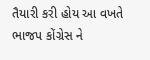તૈયારી કરી હોય આ વખતે ભાજપ કોંગ્રેસ ને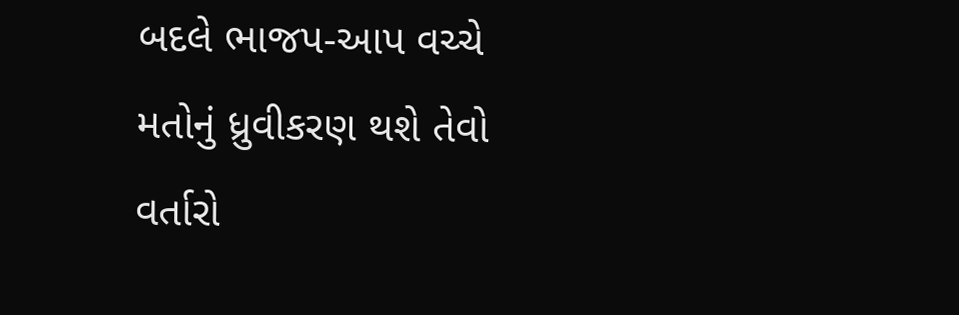બદલે ભાજપ-આપ વચ્ચે મતોનું ધ્રુવીકરણ થશે તેવો વર્તારો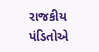રાજકીય પંડિતોએ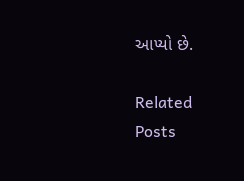આપ્યો છે.

Related Posts